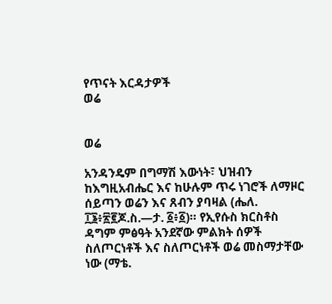የጥናት እርዳታዎች
ወሬ


ወሬ

አንዳንዴም በግማሽ እውነት፣ ህዝብን ከእግዚአብሔር እና ከሁሉም ጥሩ ነገሮች ለማዞር ሰይጣን ወሬን እና ጸብን ያባዛል (ሔለ. ፲፮፥፳፪ጆ.ስ.—ታ. ፩፥፩)። የኢየሱስ ክርስቶስ ዳግም ምፅዓት አንደኛው ምልክት ሰዎች ስለጦርነቶች እና ስለጦርነቶች ወሬ መስማታቸው ነው (ማቴ.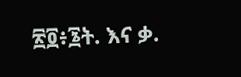፳፬፥፮ት. እና ቃ.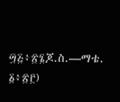፵፭፥፳፮ጆ.ስ.—ማቴ. ፩፥፳፫)